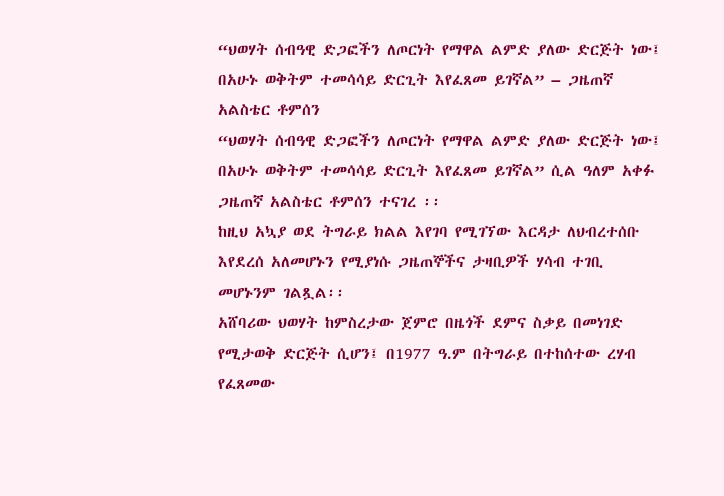“ህወሃት ሰብዓዊ ድጋፎችን ለጦርነት የማዋል ልምድ ያለው ድርጅት ነው፤ በአሁኑ ወቅትም ተመሳሳይ ድርጊት እየፈጸመ ይገኛል” – ጋዜጠኛ አልስቴር ቶምሰን
“ህወሃት ሰብዓዊ ድጋፎችን ለጦርነት የማዋል ልምድ ያለው ድርጅት ነው፤ በአሁኑ ወቅትም ተመሳሳይ ድርጊት እየፈጸመ ይገኛል” ሲል ዓለም አቀፉ ጋዜጠኛ አልስቴር ቶምሰን ተናገረ ፡፡
ከዚህ አኳያ ወደ ትግራይ ክልል እየገባ የሚገኘው እርዳታ ለህብረተሰቡ እየደረሰ አለመሆኑን የሚያነሱ ጋዜጠኞችና ታዛቢዎች ሃሳብ ተገቢ መሆኑንም ገልጿል፡፡
አሸባሪው ህወሃት ከምስረታው ጀምሮ በዜጎች ደምና ስቃይ በመነገድ የሚታወቅ ድርጅት ሲሆን፤ በ1977 ዓ.ም በትግራይ በተከሰተው ረሃብ የፈጸመው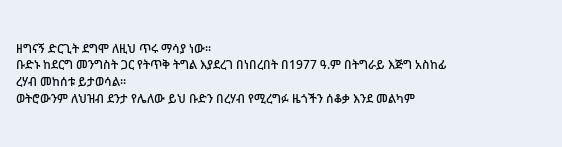ዘግናኝ ድርጊት ደግሞ ለዚህ ጥሩ ማሳያ ነው፡፡
ቡድኑ ከደርግ መንግስት ጋር የትጥቅ ትግል እያደረገ በነበረበት በ1977 ዓ.ም በትግራይ እጅግ አስከፊ ረሃብ መከሰቱ ይታወሳል፡፡
ወትሮውንም ለህዝብ ደንታ የሌለው ይህ ቡድን በረሃብ የሚረግፉ ዜጎችን ሰቆቃ እንደ መልካም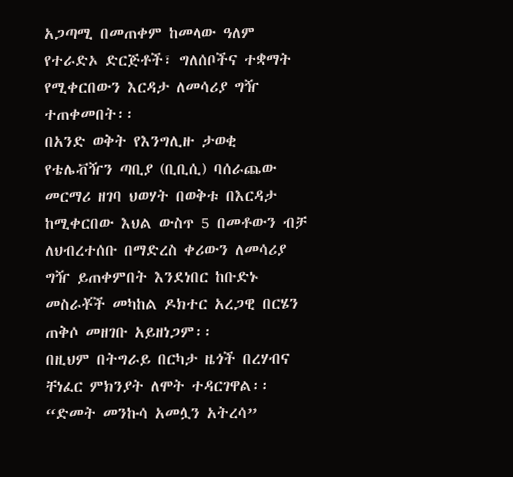አጋጣሚ በመጠቀም ከመላው ዓለም የተራድኦ ድርጅቶች፣ ግለሰቦችና ተቋማት የሚቀርበውን እርዳታ ለመሳሪያ ግዥ ተጠቀመበት፡፡
በአንድ ወቅት የእንግሊዙ ታወቂ የቴሌቭዥን ጣቢያ (ቢቢሲ) ባሰራጨው መርማሪ ዘገባ ህወሃት በወቅቱ በእርዳታ ከሚቀርበው እህል ውስጥ 5 በመቶውን ብቻ ለህብረተሰቡ በማድረስ ቀሪውን ለመሳሪያ ግዥ ይጠቀምበት እንደነበር ከቡድኑ መስራቾች መካከል ዶክተር አረጋዊ በርሄን ጠቅሶ መዘገቡ አይዘነጋም፡፡
በዚህም በትግራይ በርካታ ዜጎች በረሃብና ቸነፈር ምክንያት ለሞት ተዳርገዋል፡፡
“ድመት መንኩሳ አመሏን አትረሳ”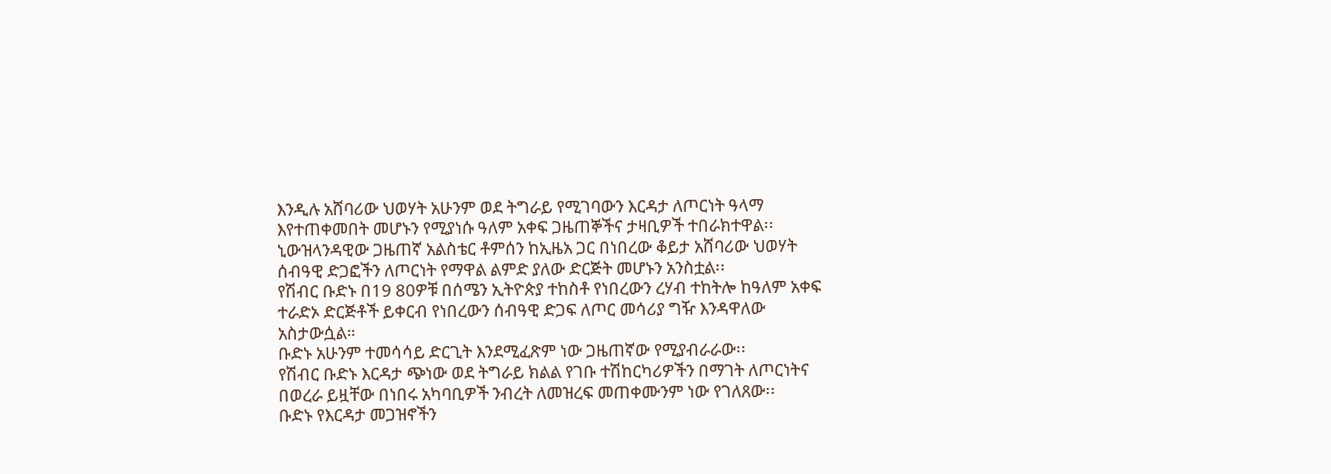እንዲሉ አሸባሪው ህወሃት አሁንም ወደ ትግራይ የሚገባውን እርዳታ ለጦርነት ዓላማ እየተጠቀመበት መሆኑን የሚያነሱ ዓለም አቀፍ ጋዜጠኞችና ታዛቢዎች ተበራክተዋል፡፡
ኒውዝላንዳዊው ጋዜጠኛ አልስቴር ቶምሰን ከኢዜአ ጋር በነበረው ቆይታ አሸባሪው ህወሃት ሰብዓዊ ድጋፎችን ለጦርነት የማዋል ልምድ ያለው ድርጅት መሆኑን አንስቷል፡፡
የሽብር ቡድኑ በ19 80ዎቹ በሰሜን ኢትዮጵያ ተከስቶ የነበረውን ረሃብ ተከትሎ ከዓለም አቀፍ ተራድኦ ድርጅቶች ይቀርብ የነበረውን ሰብዓዊ ድጋፍ ለጦር መሳሪያ ግዥ እንዳዋለው አስታውሷል።
ቡድኑ አሁንም ተመሳሳይ ድርጊት እንደሚፈጽም ነው ጋዜጠኛው የሚያብራራው፡፡
የሽብር ቡድኑ እርዳታ ጭነው ወደ ትግራይ ክልል የገቡ ተሽከርካሪዎችን በማገት ለጦርነትና በወረራ ይዟቸው በነበሩ አካባቢዎች ንብረት ለመዝረፍ መጠቀሙንም ነው የገለጸው፡፡
ቡድኑ የእርዳታ መጋዝኖችን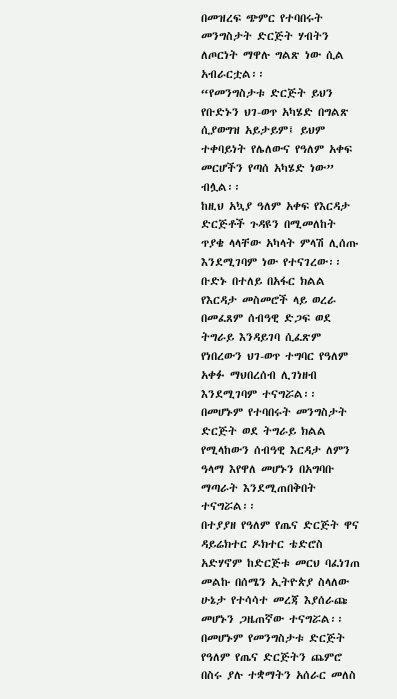በመዝረፍ ጭምር የተባበሩት መንግስታት ድርጅት ሃብትን ለጦርነት ማዋሉ ግልጽ ነው ሲል አብራርቷል፡፡
“የመንግስታቱ ድርጅት ይህን የቡድኑን ህገ-ወጥ አካሄድ በግልጽ ሲያወግዝ አይታይም፤ ይህም ተቀባይነት የሌለውና የዓለም አቀፍ መርሆችን የጣሰ አካሄድ ነው” ብሏል፡፡
ከዚህ አኳያ ዓለም አቀፍ የእርዳታ ድርጅቶች ጉዳዩን በሚመለከት ጥያቄ ላላቸው አካላት ምላሽ ሊሰጡ እንደሚገባም ነው የተናገረው፡፡
ቡድኑ በተለይ በአፋር ክልል የእርዳታ መስመሮች ላይ ወረራ በመፈጸም ሰብዓዊ ድጋፍ ወደ ትግራይ እንዳይገባ ሲፈጽም የነበረውን ህገ-ወጥ ተግባር የዓለም አቀፉ ማህበረሰብ ሊገነዘብ እንደሚገባም ተናግሯል፡፡
በመሆኑም የተባበሩት መንግስታት ድርጅት ወደ ትግራይ ክልል የሚላከውን ሰብዓዊ እርዳታ ለምን ዓላማ እየዋለ መሆኑን በአግባቡ ማጣራት እንደሚጠበቅበት ተናግሯል፡፡
በተያያዘ የዓለም የጤና ድርጅት ዋና ዳይሬክተር ዶክተር ቴድሮስ አድሃኖም ከድርጅቱ መርህ ባፈነገጠ መልኩ በሰሜን ኢትዮጵያ ስላለው ሁኔታ የተሳሳተ መረጃ እያሰራጩ መሆኑን ጋዜጠኛው ተናግሯል፡፡
በመሆኑም የመንግስታቱ ድርጅት የዓለም የጤና ድርጅትን ጨምሮ በስሩ ያሉ ተቋማትን አሰራር መለስ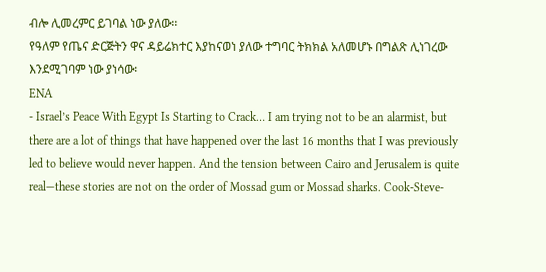ብሎ ሊመረምር ይገባል ነው ያለው፡፡
የዓለም የጤና ድርጅትን ዋና ዳይሬክተር እያከናወነ ያለው ተግባር ትክክል አለመሆኑ በግልጽ ሊነገረው እንደሚገባም ነው ያነሳው፡
ENA
- Israel’s Peace With Egypt Is Starting to Crack… I am trying not to be an alarmist, but there are a lot of things that have happened over the last 16 months that I was previously led to believe would never happen. And the tension between Cairo and Jerusalem is quite real—these stories are not on the order of Mossad gum or Mossad sharks. Cook-Steve-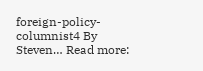foreign-policy-columnist4 By Steven… Read more: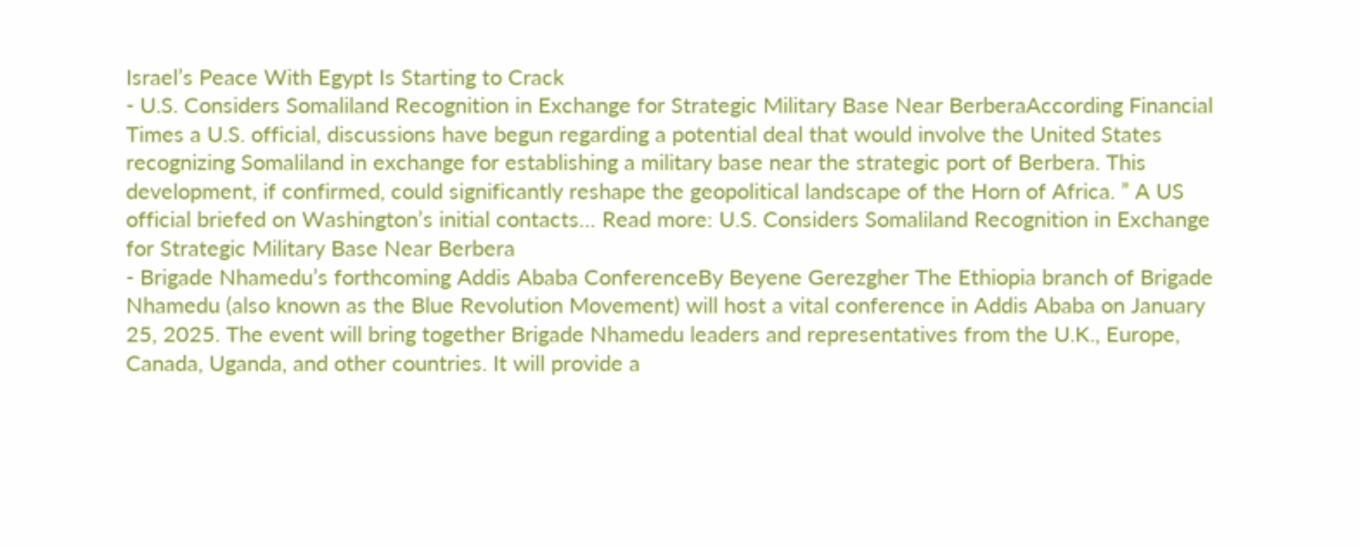Israel’s Peace With Egypt Is Starting to Crack
- U.S. Considers Somaliland Recognition in Exchange for Strategic Military Base Near BerberaAccording Financial Times a U.S. official, discussions have begun regarding a potential deal that would involve the United States recognizing Somaliland in exchange for establishing a military base near the strategic port of Berbera. This development, if confirmed, could significantly reshape the geopolitical landscape of the Horn of Africa. ” A US official briefed on Washington’s initial contacts… Read more: U.S. Considers Somaliland Recognition in Exchange for Strategic Military Base Near Berbera
- Brigade Nhamedu’s forthcoming Addis Ababa ConferenceBy Beyene Gerezgher The Ethiopia branch of Brigade Nhamedu (also known as the Blue Revolution Movement) will host a vital conference in Addis Ababa on January 25, 2025. The event will bring together Brigade Nhamedu leaders and representatives from the U.K., Europe, Canada, Uganda, and other countries. It will provide a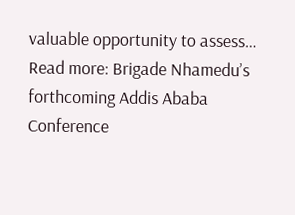valuable opportunity to assess… Read more: Brigade Nhamedu’s forthcoming Addis Ababa Conference